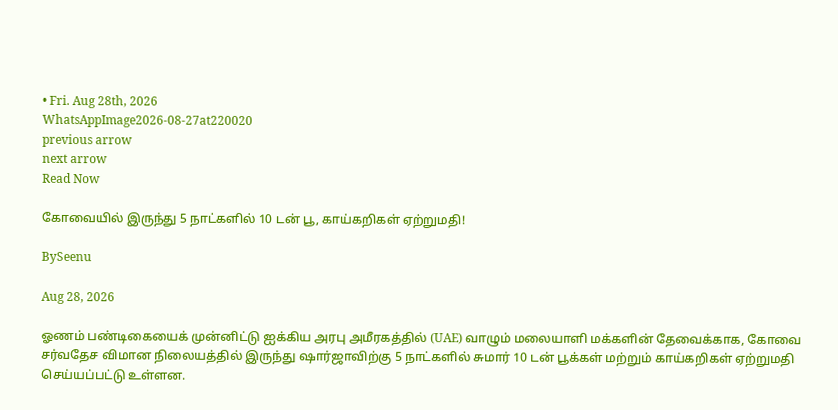• Fri. Aug 28th, 2026
WhatsAppImage2026-08-27at220020
previous arrow
next arrow
Read Now

கோவையில் இருந்து 5 நாட்களில் 10 டன் பூ, காய்கறிகள் ஏற்றுமதி!

BySeenu

Aug 28, 2026

ஓணம் பண்டிகையைக் முன்னிட்டு ஐக்கிய அரபு அமீரகத்தில் (UAE) வாழும் மலையாளி மக்களின் தேவைக்காக, கோவை சர்வதேச விமான நிலையத்தில் இருந்து ஷார்ஜாவிற்கு 5 நாட்களில் சுமார் 10 டன் பூக்கள் மற்றும் காய்கறிகள் ஏற்றுமதி செய்யப்பட்டு உள்ளன.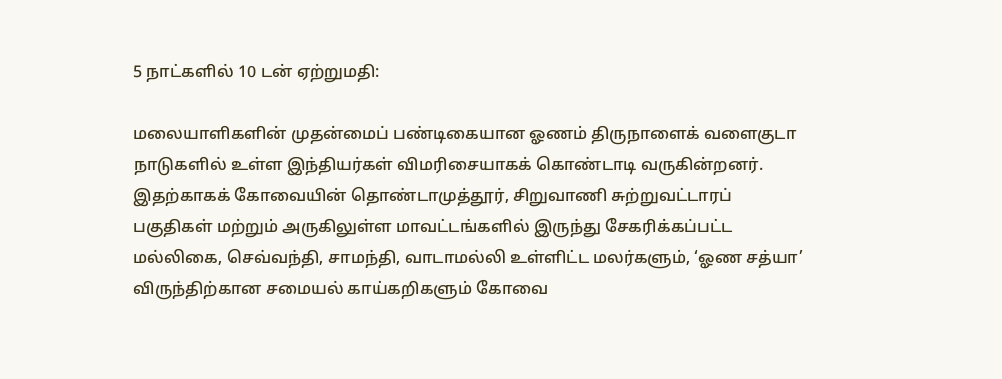5 நாட்களில் 10 டன் ஏற்றுமதி:

மலையாளிகளின் முதன்மைப் பண்டிகையான ஓணம் திருநாளைக் வளைகுடா நாடுகளில் உள்ள இந்தியர்கள் விமரிசையாகக் கொண்டாடி வருகின்றனர்.
இதற்காகக் கோவையின் தொண்டாமுத்தூர், சிறுவாணி சுற்றுவட்டாரப் பகுதிகள் மற்றும் அருகிலுள்ள மாவட்டங்களில் இருந்து சேகரிக்கப்பட்ட மல்லிகை, செவ்வந்தி, சாமந்தி, வாடாமல்லி உள்ளிட்ட மலர்களும், ‘ஓண சத்யா’ விருந்திற்கான சமையல் காய்கறிகளும் கோவை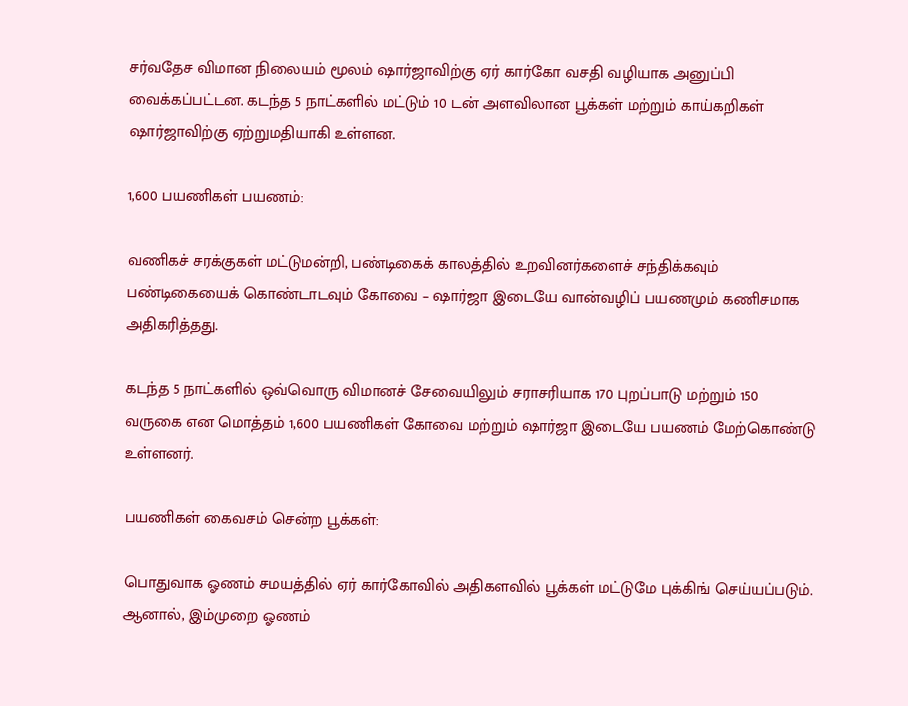சர்வதேச விமான நிலையம் மூலம் ஷார்ஜாவிற்கு ஏர் கார்கோ வசதி வழியாக அனுப்பி வைக்கப்பட்டன. கடந்த 5 நாட்களில் மட்டும் 10 டன் அளவிலான பூக்கள் மற்றும் காய்கறிகள் ஷார்ஜாவிற்கு ஏற்றுமதியாகி உள்ளன.

1,600 பயணிகள் பயணம்:

வணிகச் சரக்குகள் மட்டுமன்றி, பண்டிகைக் காலத்தில் உறவினர்களைச் சந்திக்கவும் பண்டிகையைக் கொண்டாடவும் கோவை – ஷார்ஜா இடையே வான்வழிப் பயணமும் கணிசமாக அதிகரித்தது.

கடந்த 5 நாட்களில் ஒவ்வொரு விமானச் சேவையிலும் சராசரியாக 170 புறப்பாடு மற்றும் 150 வருகை என மொத்தம் 1,600 பயணிகள் கோவை மற்றும் ஷார்ஜா இடையே பயணம் மேற்கொண்டு உள்ளனர்.

பயணிகள் கைவசம் சென்ற பூக்கள்:

பொதுவாக ஓணம் சமயத்தில் ஏர் கார்கோவில் அதிகளவில் பூக்கள் மட்டுமே புக்கிங் செய்யப்படும். ஆனால், இம்முறை ஓணம்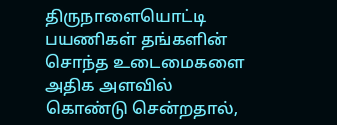திருநாளையொட்டி பயணிகள் தங்களின் சொந்த உடைமைகளை அதிக அளவில் கொண்டு சென்றதால்,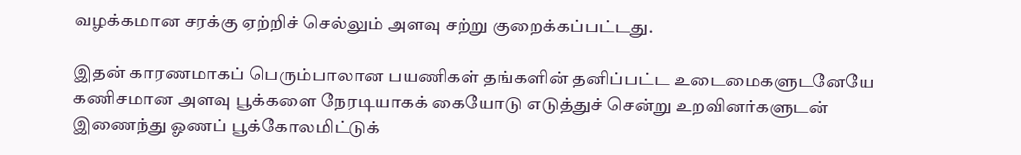வழக்கமான சரக்கு ஏற்றிச் செல்லும் அளவு சற்று குறைக்கப்பட்டது.

இதன் காரணமாகப் பெரும்பாலான பயணிகள் தங்களின் தனிப்பட்ட உடைமைகளுடனேயே கணிசமான அளவு பூக்களை நேரடியாகக் கையோடு எடுத்துச் சென்று உறவினர்களுடன் இணைந்து ஓணப் பூக்கோலமிட்டுக்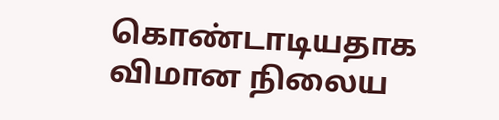கொண்டாடியதாக விமான நிலைய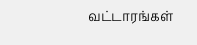வட்டாரங்கள்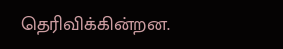தெரிவிக்கின்றன.